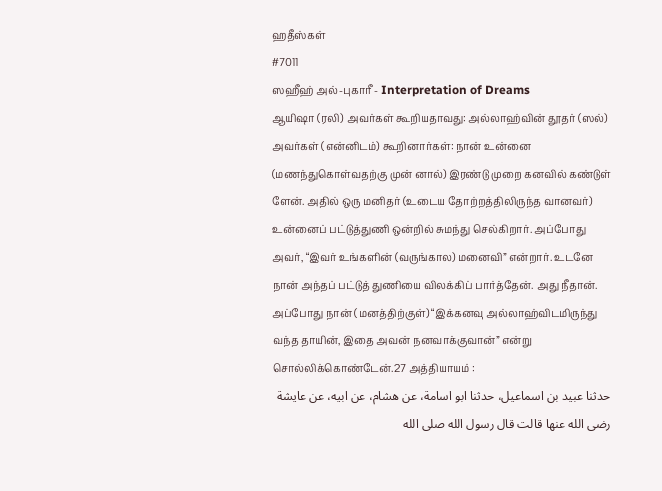ஹதீஸ்கள்
#7011
ஸஹீஹ் அல்-புகாரீ - Interpretation of Dreams
ஆயிஷா (ரலி) அவர்கள் கூறியதாவது: அல்லாஹ்வின் தூதர் (ஸல்) அவர்கள் (என்னிடம்) கூறினார்கள்: நான் உன்னை (மணந்துகொள்வதற்கு முன் னால்) இரண்டு முறை கனவில் கண்டுள் ளேன். அதில் ஒரு மனிதர் (உடைய தோற்றத்திலிருந்த வானவர்) உன்னைப் பட்டுத்துணி ஒன்றில் சுமந்து செல்கிறார். அப்போது அவர், “இவர் உங்களின் (வருங்கால) மனைவி” என்றார். உடனே நான் அந்தப் பட்டுத் துணியை விலக்கிப் பார்த்தேன். அது நீதான். அப்போது நான் (மனத்திற்குள்) “இக்கனவு அல்லாஹ்விடமிருந்து வந்த தாயின், இதை அவன் நனவாக்குவான்” என்று சொல்லிக்கொண்டேன்.27 அத்தியாயம் :
حدثنا عبيد بن اسماعيل، حدثنا ابو اسامة، عن هشام، عن ابيه، عن عايشة رضى الله عنها قالت قال رسول الله صلى الله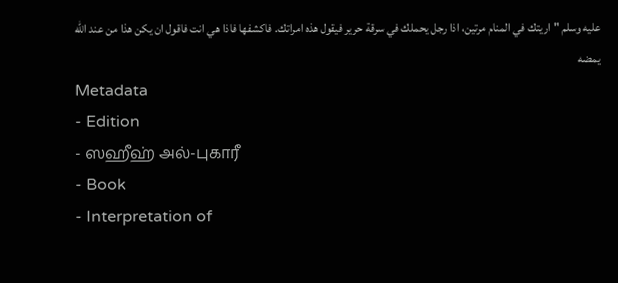عليه وسلم " اريتك في المنام مرتين، اذا رجل يحملك في سرقة حرير فيقول هذه امراتك. فاكشفها فاذا هي انت فاقول ان يكن هذا من عند الله يمضه
Metadata
- Edition
- ஸஹீஹ் அல்-புகாரீ
- Book
- Interpretation of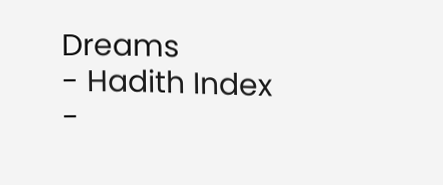Dreams
- Hadith Index
-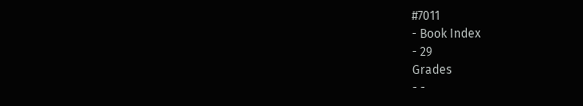#7011
- Book Index
- 29
Grades
- -